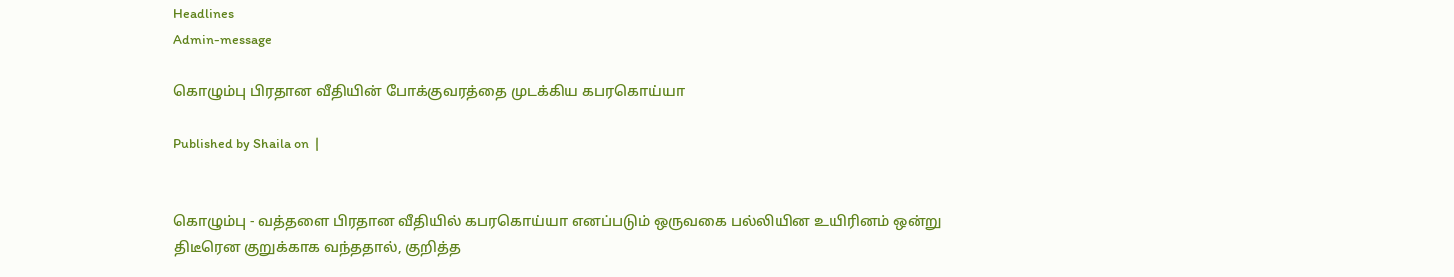Headlines
Admin-message

கொழும்பு பிரதான வீதியின் போக்குவரத்தை முடக்கிய கபரகொய்யா

Published by Shaila on  |


கொழும்பு - வத்தளை பிரதான வீதியில் கபரகொய்யா எனப்படும் ஒருவகை பல்லியின உயிரினம் ஒன்று திடீரென குறுக்காக வந்ததால், குறித்த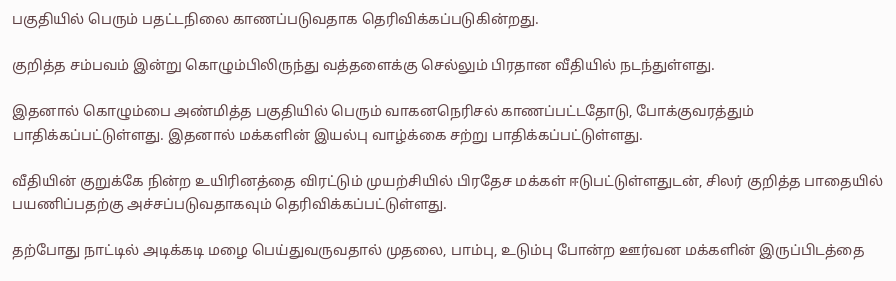பகுதியில் பெரும் பதட்டநிலை காணப்படுவதாக தெரிவிக்கப்படுகின்றது.

குறித்த சம்பவம் இன்று கொழும்பிலிருந்து வத்தளைக்கு செல்லும் பிரதான வீதியில் நடந்துள்ளது.

இதனால் கொழும்பை அண்மித்த பகுதியில் பெரும் வாகனநெரிசல் காணப்பட்டதோடு, போக்குவரத்தும் பாதிக்கப்பட்டுள்ளது. இதனால் மக்களின் இயல்பு வாழ்க்கை சற்று பாதிக்கப்பட்டுள்ளது.

வீதியின் குறுக்கே நின்ற உயிரினத்தை விரட்டும் முயற்சியில் பிரதேச மக்கள் ஈடுபட்டுள்ளதுடன், சிலர் குறித்த பாதையில் பயணிப்பதற்கு அச்சப்படுவதாகவும் தெரிவிக்கப்பட்டுள்ளது.

தற்போது நாட்டில் அடிக்கடி மழை பெய்துவருவதால் முதலை, பாம்பு, உடும்பு போன்ற ஊர்வன மக்களின் இருப்பிடத்தை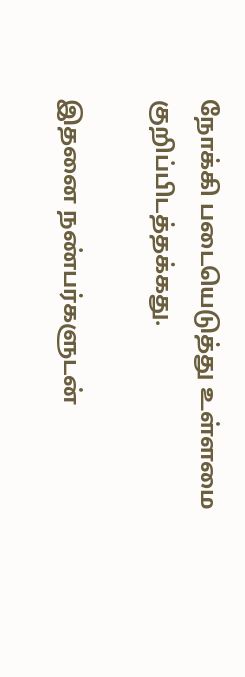நோக்கி படையெடுத்து உள்ளமை குறிப்பிடத்தக்கது.

இதனை நண்பர்களுடன்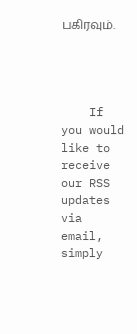பகிரவும்.




    If you would like to receive our RSS updates via email, simply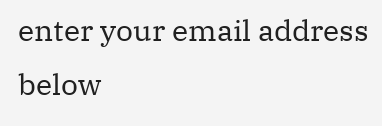enter your email address below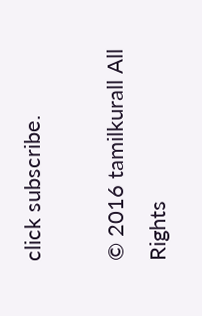click subscribe.

© 2016 tamilkurall All Rights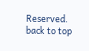Reserved.
back to top